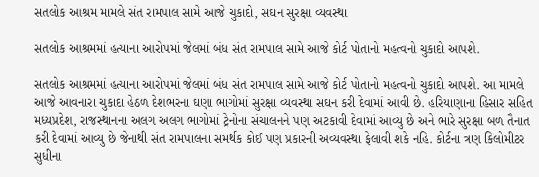સતલોક આશ્રમ મામલે સંત રામપાલ સામે આજે ચુકાદો, સઘન સુરક્ષા વ્યવસ્થા

સતલોક આશ્રમમાં હત્યાના આરોપમાં જેલમાં બંધ સંત રામપાલ સામે આજે કોર્ટ પોતાનો મહત્વનો ચુકાદો આપશે.

સતલોક આશ્રમમાં હત્યાના આરોપમાં જેલમાં બંધ સંત રામપાલ સામે આજે કોર્ટ પોતાનો મહત્વનો ચુકાદો આપશે. આ મામલે આજે આવનારા ચુકાદા હેઠળ દેશભરના ઘણા ભાગોમાં સુરક્ષા વ્યવસ્થા સઘન કરી દેવામાં આવી છે. હરિયાણાના હિસાર સહિત મધ્યપ્રદેશ, રાજસ્થાનના અલગ અલગ ભાગોમાં ટ્રેનોના સંચાલનને પણ અટકાવી દેવામાં આવ્યુ છે અને ભારે સુરક્ષા બળ તૈનાત કરી દેવામાં આવ્યુ છે જેનાથી સંત રામપાલના સમર્થક કોઈ પણ પ્રકારની અવ્યવસ્થા ફેલાવી શકે નહિ. કોર્ટના ત્રણ કિલોમીટર સુધીના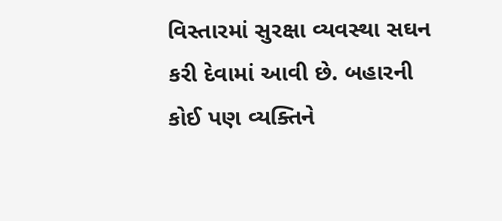વિસ્તારમાં સુરક્ષા વ્યવસ્થા સઘન કરી દેવામાં આવી છે. બહારની કોઈ પણ વ્યક્તિને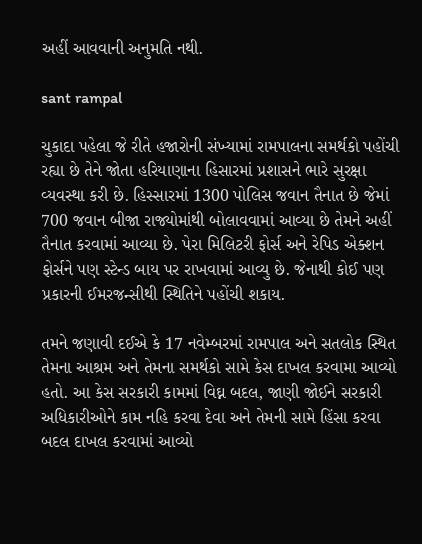અહીં આવવાની અનુમતિ નથી.

sant rampal

ચુકાદા પહેલા જે રીતે હજારોની સંખ્યામાં રામપાલના સમર્થકો પહોંચી રહ્યા છે તેને જોતા હરિયાણાના હિસારમાં પ્રશાસને ભારે સુરક્ષા વ્યવસ્થા કરી છે. હિસ્સારમાં 1300 પોલિસ જવાન તૈનાત છે જેમાં 700 જવાન બીજા રાજ્યોમાંથી બોલાવવામાં આવ્યા છે તેમને અહીં તૈનાત કરવામાં આવ્યા છે. પેરા મિલિટરી ફોર્સ અને રેપિડ એક્શન ફોર્સને પણ સ્ટેન્ડ બાય પર રાખવામાં આવ્યુ છે. જેનાથી કોઈ પણ પ્રકારની ઈમરજન્સીથી સ્થિતિને પહોંચી શકાય.

તમને જણાવી દઈએ કે 17 નવેમ્બરમાં રામપાલ અને સતલોક સ્થિત તેમના આશ્રમ અને તેમના સમર્થકો સામે કેસ દાખલ કરવામા આવ્યો હતો. આ કેસ સરકારી કામમાં વિઘ્ન બદલ, જાણી જોઈને સરકારી અધિકારીઓને કામ નહિ કરવા દેવા અને તેમની સામે હિંસા કરવા બદલ દાખલ કરવામાં આવ્યો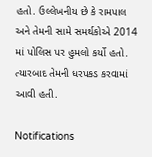હતો. ઉલ્લેખનીય છે કે રામપાલ અને તેમની સામે સમર્થકોએ 2014 માં પોલિસ પર હુમલો કર્યો હતો. ત્યારબાદ તેમની ધરપકડ કરવામાં આવી હતી.

Notifications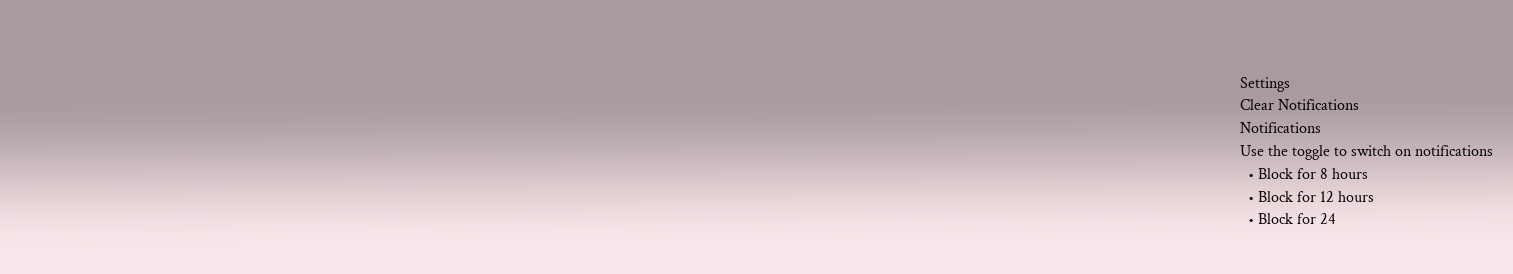Settings
Clear Notifications
Notifications
Use the toggle to switch on notifications
  • Block for 8 hours
  • Block for 12 hours
  • Block for 24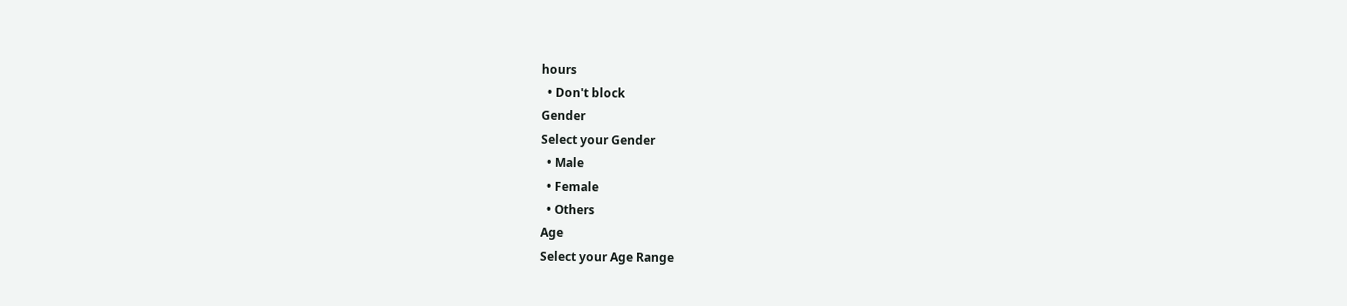hours
  • Don't block
Gender
Select your Gender
  • Male
  • Female
  • Others
Age
Select your Age Range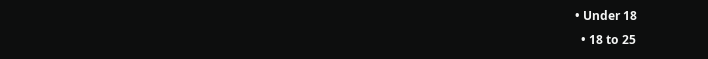• Under 18
  • 18 to 25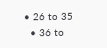• 26 to 35
  • 36 to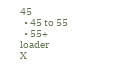45
  • 45 to 55
  • 55+
loader
X